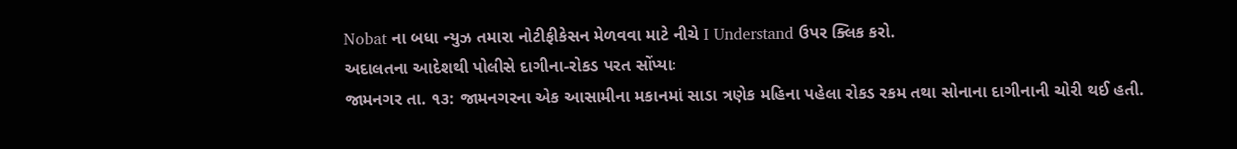Nobat ના બધા ન્યુઝ તમારા નોટીફીકેસન મેળવવા માટે નીચે I Understand ઉપર ક્લિક કરો.
અદાલતના આદેશથી પોલીસે દાગીના-રોકડ પરત સોંપ્યાઃ
જામનગર તા. ૧૩: જામનગરના એક આસામીના મકાનમાં સાડા ત્રણેક મહિના પહેલા રોકડ રકમ તથા સોનાના દાગીનાની ચોરી થઈ હતી.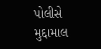પોલીસે મુદ્દામાલ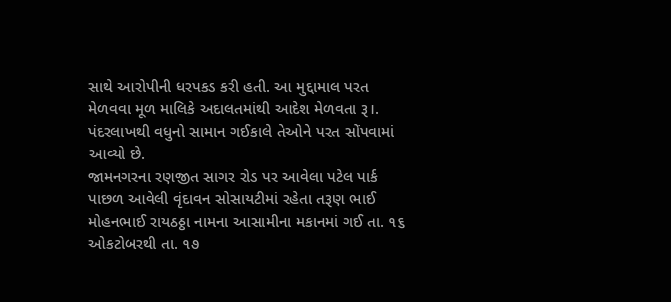સાથે આરોપીની ધરપકડ કરી હતી. આ મુદ્દામાલ પરત મેળવવા મૂળ માલિકે અદાલતમાંથી આદેશ મેળવતા રૂ।. પંદરલાખથી વધુનો સામાન ગઈકાલે તેઓને પરત સોંપવામાં આવ્યો છે.
જામનગરના રણજીત સાગર રોડ પર આવેલા પટેલ પાર્ક પાછળ આવેલી વૃંદાવન સોસાયટીમાં રહેતા તરૂણ ભાઈ મોહનભાઈ રાયઠઠ્ઠા નામના આસામીના મકાનમાં ગઈ તા. ૧૬ ઓકટોબરથી તા. ૧૭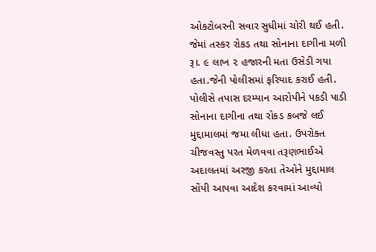ઓકટોબરની સવાર સુધીમાં ચોરી થઈ હતી. જેમાં તસ્કર રોકડ તથા સોનાના દાગીના મળી રૂ।. ૯ લાખ ૨ હજારની મતા ઉસેડી ગયા હતા.જેની પોલીસમાં ફરિયાદ કરાઈ હતી.
પોલીસે તપાસ દરમ્યાન આરોપીને પકડી પાડી સોનાના દાગીના તથા રોકડ કબજે લઈ મુદ્દામાલમાં જમા લીધા હતા. ઉપરોક્ત ચીજવસ્તુ પરત મેળવવા તરૂણભાઈએ અદાલતમાં અરજી કરતા તેઓને મુદ્દામાલ સોંપી આપવા આદેશ કરવામાં આવ્યો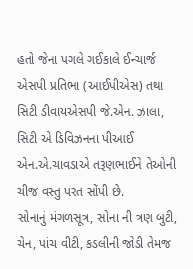હતો જેના પગલે ગઈકાલે ઈન્ચાર્જ એસપી પ્રતિભા (આઈપીએસ) તથા સિટી ડીવાયએસપી જે.એન. ઝાલા, સિટી એ ડિવિઝનના પીઆઈ એન.એ.ચાવડાએ તરૂણભાઈને તેઓની ચીજ વસ્તુ પરત સોંપી છે.
સોનાનું મંગળસૂત્ર, સોના ની ત્રણ બુટી, ચેન, પાંચ વીટી, કડલીની જોડી તેમજ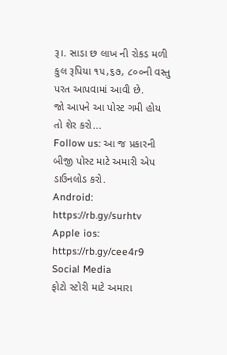રૂ।. સાડા છ લાખ ની રોકડ મળી કુલ રૂપિયા ૧૫,૬૭, ૮૦૦ની વસ્તુ પરત આપવામાં આવી છે.
જો આપને આ પોસ્ટ ગમી હોય તો શેર કરો...
Follow us: આ જ પ્રકારની બીજી પોસ્ટ માટે અમારી એપ ડાઉનલોડ કરો.
Android: https://rb.gy/surhtv
Apple ios: https://rb.gy/cee4r9
Social Media
ફોટો સ્ટોરી માટે અમારા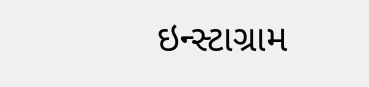ઇન્સ્ટાગ્રામ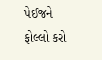પેઈજને ફોલ્લો કરો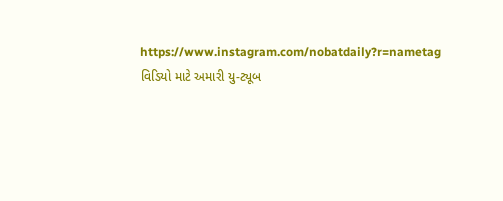https://www.instagram.com/nobatdaily?r=nametag
વિડિયો માટે અમારી યુ-ટ્યૂબ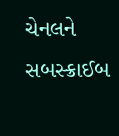ચેનલને સબસ્ક્રાઈબ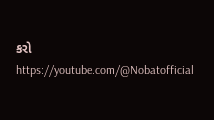કરો
https://youtube.com/@Nobatofficial